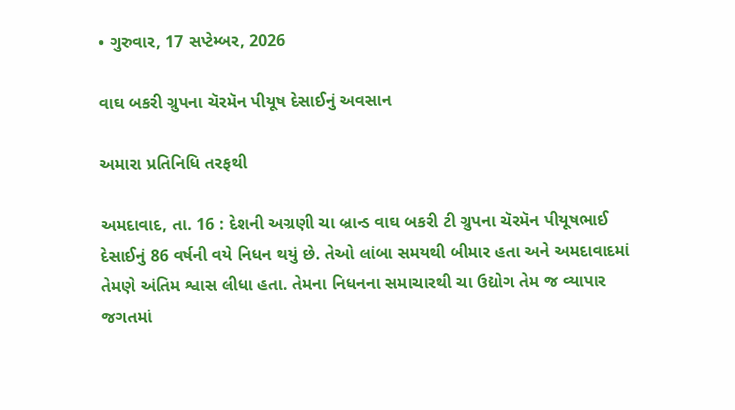• ગુરુવાર, 17 સપ્ટેમ્બર, 2026

વાઘ બકરી ગ્રુપના ચૅરમૅન પીયૂષ દેસાઈનું અવસાન

અમારા પ્રતિનિધિ તરફથી

અમદાવાદ, તા. 16 : દેશની અગ્રણી ચા બ્રાન્ડ વાઘ બકરી ટી ગ્રુપના ચૅરમૅન પીયૂષભાઈ દેસાઈનું 86 વર્ષની વયે નિધન થયું છે. તેઓ લાંબા સમયથી બીમાર હતા અને અમદાવાદમાં તેમણે અંતિમ શ્વાસ લીધા હતા. તેમના નિધનના સમાચારથી ચા ઉદ્યોગ તેમ જ વ્યાપાર જગતમાં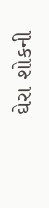ઘેરા શોકની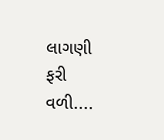લાગણી ફરી વળી....